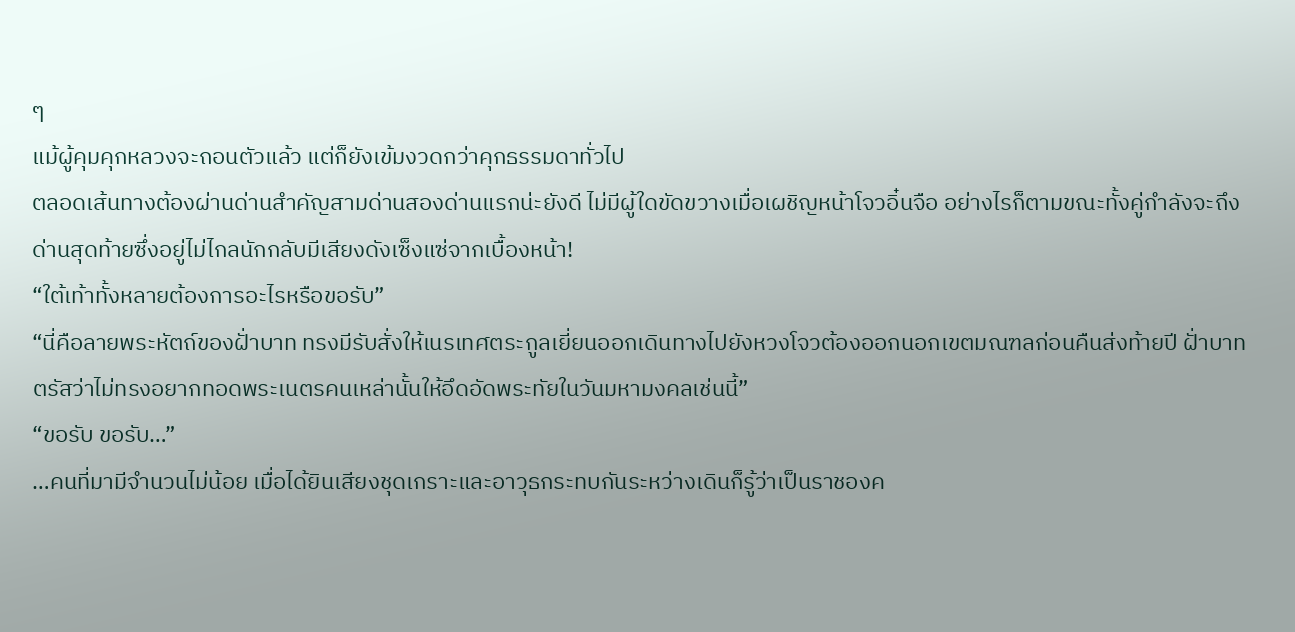ๆ
แม้ผู้คุมคุกหลวงจะถอนตัวแล้ว แต่ก็ยังเข้มงวดกว่าคุกธรรมดาทั่วไป
ตลอดเส้นทางต้องผ่านด่านสำคัญสามด่านสองด่านแรกน่ะยังดี ไม่มีผู้ใดขัดขวางเมื่อเผชิญหน้าโจวอิ๋นจือ อย่างไรก็ตามขณะทั้งคู่กำลังจะถึงด่านสุดท้ายซึ่งอยู่ไม่ไกลนักกลับมีเสียงดังเซ็งแซ่จากเบื้องหน้า!
“ใต้เท้าทั้งหลายต้องการอะไรหรือขอรับ”
“นี่คือลายพระหัตถ์ของฝั่าบาท ทรงมีรับสั่งให้เนรเทศตระกูลเยี่ยนออกเดินทางไปยังหวงโจวต้องออกนอกเขตมณฑลก่อนคืนส่งท้ายปี ฝั่าบาทตรัสว่าไม่ทรงอยากทอดพระเนตรคนเหล่านั้นให้อึดอัดพระทัยในวันมหามงคลเช่นนี้”
“ขอรับ ขอรับ…”
…คนที่มามีจำนวนไม่น้อย เมื่อได้ยินเสียงชุดเกราะและอาวุธกระทบกันระหว่างเดินก็รู้ว่าเป็นราชองค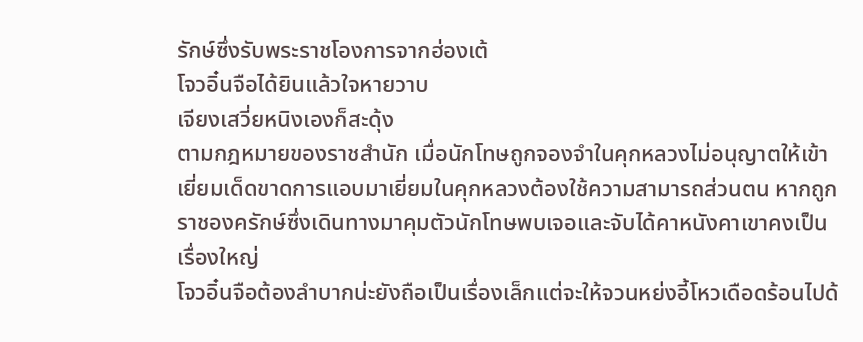รักษ์ซึ่งรับพระราชโองการจากฮ่องเต้
โจวอิ๋นจือได้ยินแล้วใจหายวาบ
เจียงเสวี่ยหนิงเองก็สะดุ้ง
ตามกฎหมายของราชสำนัก เมื่อนักโทษถูกจองจำในคุกหลวงไม่อนุญาตให้เข้าเยี่ยมเด็ดขาดการแอบมาเยี่ยมในคุกหลวงต้องใช้ความสามารถส่วนตน หากถูกราชองครักษ์ซึ่งเดินทางมาคุมตัวนักโทษพบเจอและจับได้คาหนังคาเขาคงเป็นเรื่องใหญ่
โจวอิ๋นจือต้องลำบากน่ะยังถือเป็นเรื่องเล็กแต่จะให้จวนหย่งอี้โหวเดือดร้อนไปด้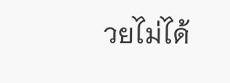วยไม่ได้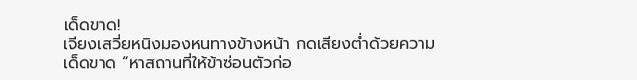เด็ดขาด!
เจียงเสวี่ยหนิงมองหนทางข้างหน้า กดเสียงต่ำด้วยความเด็ดขาด “หาสถานที่ให้ข้าซ่อนตัวก่อ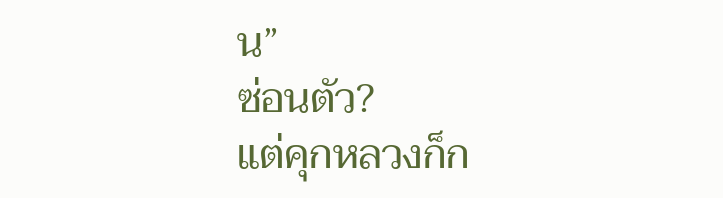น”
ซ่อนตัว?
แต่คุกหลวงก็ก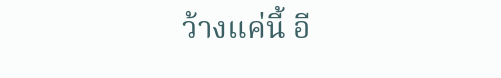ว้างแค่นี้ อี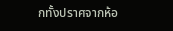กทั้งปราศจากห้อ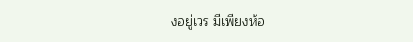งอยู่เวร มีเพียงห้อ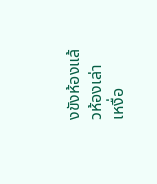งขังห้องแล้วห้องเล่า
เหงื่อ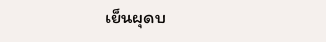เย็นผุดบ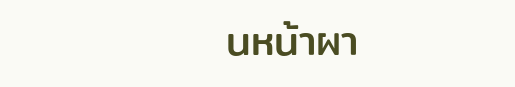นหน้าผา